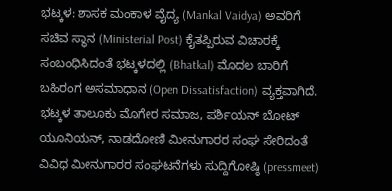ಭಟ್ಕಳ: ಶಾಸಕ ಮಂಕಾಳ ವೈದ್ಯ (Mankal Vaidya) ಅವರಿಗೆ ಸಚಿವ ಸ್ಥಾನ (Ministerial Post) ಕೈತಪ್ಪಿರುವ ವಿಚಾರಕ್ಕೆ ಸಂಬಂಧಿಸಿದಂತೆ ಭಟ್ಕಳದಲ್ಲಿ (Bhatkal) ಮೊದಲ ಬಾರಿಗೆ ಬಹಿರಂಗ ಅಸಮಾಧಾನ (Open Dissatisfaction) ವ್ಯಕ್ತವಾಗಿದೆ. ಭಟ್ಕಳ ತಾಲೂಕು ಮೊಗೇರ ಸಮಾಜ, ಪರ್ಶಿಯನ್ ಬೋಟ್ ಯೂನಿಯನ್, ನಾಡದೋಣಿ ಮೀನುಗಾರರ ಸಂಘ ಸೇರಿದಂತೆ ವಿವಿಧ ಮೀನುಗಾರರ ಸಂಘಟನೆಗಳು ಸುದ್ದಿಗೋಷ್ಠಿ (pressmeet)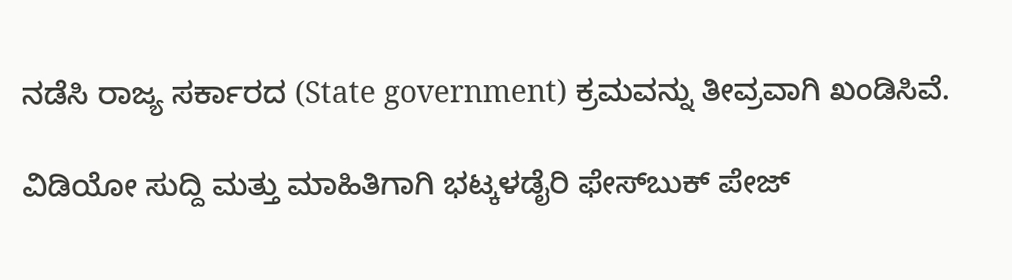ನಡೆಸಿ ರಾಜ್ಯ ಸರ್ಕಾರದ (State government) ಕ್ರಮವನ್ನು ತೀವ್ರವಾಗಿ ಖಂಡಿಸಿವೆ.

ವಿಡಿಯೋ ಸುದ್ದಿ ಮತ್ತು ಮಾಹಿತಿಗಾಗಿ ಭಟ್ಕಳಡೈರಿ ಫೇಸ್‌ಬುಕ್‌ ಪೇಜ್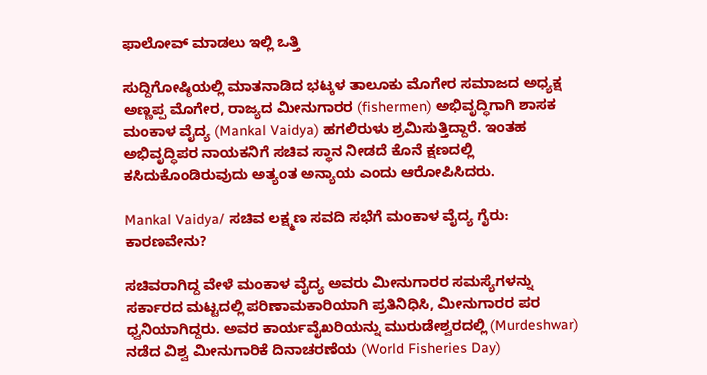ಫಾಲೋವ್ ಮಾಡಲು ಇಲ್ಲಿ ಒತ್ತಿ

ಸುದ್ದಿಗೋಷ್ಠಿಯಲ್ಲಿ ಮಾತನಾಡಿದ ಭಟ್ಕಳ ತಾಲೂಕು ಮೊಗೇರ ಸಮಾಜದ ಅಧ್ಯಕ್ಷ ಅಣ್ಣಪ್ಪ ಮೊಗೇರ, ರಾಜ್ಯದ ಮೀನುಗಾರರ (fishermen) ಅಭಿವೃದ್ಧಿಗಾಗಿ ಶಾಸಕ ಮಂಕಾಳ ವೈದ್ಯ (Mankal Vaidya) ಹಗಲಿರುಳು ಶ್ರಮಿಸುತ್ತಿದ್ದಾರೆ. ಇಂತಹ ಅಭಿವೃದ್ಧಿಪರ ನಾಯಕನಿಗೆ ಸಚಿವ ಸ್ಥಾನ ನೀಡದೆ ಕೊನೆ ಕ್ಷಣದಲ್ಲಿ ಕಸಿದುಕೊಂಡಿರುವುದು ಅತ್ಯಂತ ಅನ್ಯಾಯ ಎಂದು ಆರೋಪಿಸಿದರು.

Mankal Vaidya/ ಸಚಿವ ಲಕ್ಷ್ಮಣ ಸವದಿ ಸಭೆಗೆ ಮಂಕಾಳ ವೈದ್ಯ ಗೈರು: ಕಾರಣವೇನು?

ಸಚಿವರಾಗಿದ್ದ ವೇಳೆ ಮಂಕಾಳ ವೈದ್ಯ ಅವರು ಮೀನುಗಾರರ ಸಮಸ್ಯೆಗಳನ್ನು ಸರ್ಕಾರದ ಮಟ್ಟದಲ್ಲಿ ಪರಿಣಾಮಕಾರಿಯಾಗಿ ಪ್ರತಿನಿಧಿಸಿ, ಮೀನುಗಾರರ ಪರ ಧ್ವನಿಯಾಗಿದ್ದರು. ಅವರ ಕಾರ್ಯವೈಖರಿಯನ್ನು ಮುರುಡೇಶ್ವರದಲ್ಲಿ (Murdeshwar) ನಡೆದ ವಿಶ್ವ ಮೀನುಗಾರಿಕೆ ದಿನಾಚರಣೆಯ (World Fisheries Day)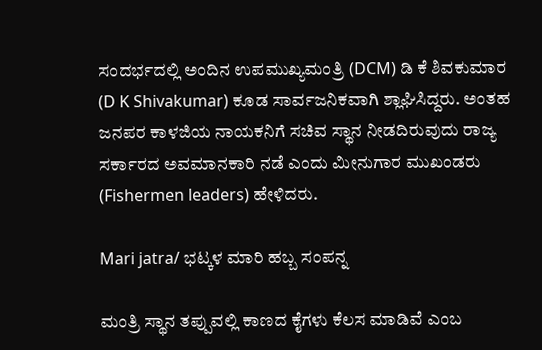ಸಂದರ್ಭದಲ್ಲಿ ಅಂದಿನ ಉಪಮುಖ್ಯಮಂತ್ರಿ (DCM) ಡಿ ಕೆ ಶಿವಕುಮಾರ (D K Shivakumar) ಕೂಡ ಸಾರ್ವಜನಿಕವಾಗಿ ಶ್ಲಾಘಿಸಿದ್ದರು. ಅಂತಹ ಜನಪರ ಕಾಳಜಿಯ ನಾಯಕನಿಗೆ ಸಚಿವ ಸ್ಥಾನ ನೀಡದಿರುವುದು ರಾಜ್ಯ ಸರ್ಕಾರದ ಅವಮಾನಕಾರಿ ನಡೆ ಎಂದು ಮೀನುಗಾರ ಮುಖಂಡರು (Fishermen leaders) ಹೇಳಿದರು.

Mari jatra/ ಭಟ್ಕಳ ಮಾರಿ ಹಬ್ಬ ಸಂಪನ್ನ

ಮಂತ್ರಿ ಸ್ಥಾನ ತಪ್ಪುವಲ್ಲಿ ಕಾಣದ ಕೈಗಳು ಕೆಲಸ ಮಾಡಿವೆ ಎಂಬ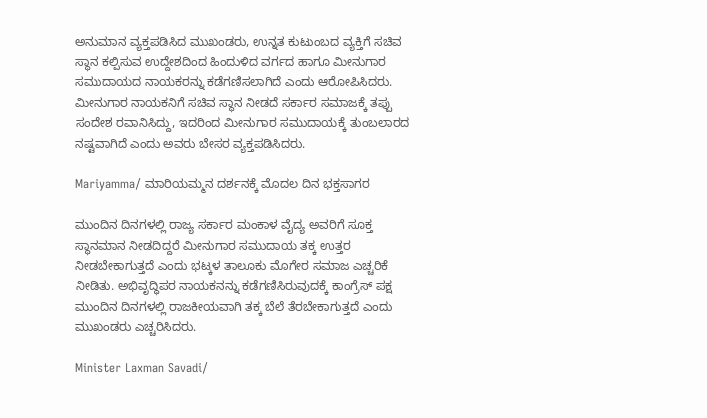ಅನುಮಾನ ವ್ಯಕ್ತಪಡಿಸಿದ ಮುಖಂಡರು, ಉನ್ನತ ಕುಟುಂಬದ ವ್ಯಕ್ತಿಗೆ ಸಚಿವ ಸ್ಥಾನ ಕಲ್ಪಿಸುವ ಉದ್ದೇಶದಿಂದ ಹಿಂದುಳಿದ ವರ್ಗದ ಹಾಗೂ ಮೀನುಗಾರ ಸಮುದಾಯದ ನಾಯಕರನ್ನು ಕಡೆಗಣಿಸಲಾಗಿದೆ ಎಂದು ಆರೋಪಿಸಿದರು. ಮೀನುಗಾರ ನಾಯಕನಿಗೆ ಸಚಿವ ಸ್ಥಾನ ನೀಡದೆ ಸರ್ಕಾರ ಸಮಾಜಕ್ಕೆ ತಪ್ಪು ಸಂದೇಶ ರವಾನಿಸಿದ್ದು, ಇದರಿಂದ ಮೀನುಗಾರ ಸಮುದಾಯಕ್ಕೆ ತುಂಬಲಾರದ ನಷ್ಟವಾಗಿದೆ ಎಂದು ಅವರು ಬೇಸರ ವ್ಯಕ್ತಪಡಿಸಿದರು.

Mariyamma/ ಮಾರಿಯಮ್ಮನ ದರ್ಶನಕ್ಕೆ ಮೊದಲ ದಿನ ಭಕ್ತಸಾಗರ

ಮುಂದಿನ ದಿನಗಳಲ್ಲಿ ರಾಜ್ಯ ಸರ್ಕಾರ ಮಂಕಾಳ ವೈದ್ಯ ಅವರಿಗೆ ಸೂಕ್ತ ಸ್ಥಾನಮಾನ ನೀಡದಿದ್ದರೆ ಮೀನುಗಾರ ಸಮುದಾಯ ತಕ್ಕ ಉತ್ತರ ನೀಡಬೇಕಾಗುತ್ತದೆ ಎಂದು ಭಟ್ಕಳ ತಾಲೂಕು ಮೊಗೇರ ಸಮಾಜ ಎಚ್ಚರಿಕೆ ನೀಡಿತು. ಅಭಿವೃದ್ಧಿಪರ ನಾಯಕನನ್ನು ಕಡೆಗಣಿಸಿರುವುದಕ್ಕೆ ಕಾಂಗ್ರೆಸ್ ಪಕ್ಷ ಮುಂದಿನ ದಿನಗಳಲ್ಲಿ ರಾಜಕೀಯವಾಗಿ ತಕ್ಕ ಬೆಲೆ ತೆರಬೇಕಾಗುತ್ತದೆ ಎಂದು ಮುಖಂಡರು ಎಚ್ಚರಿಸಿದರು.

Minister Laxman Savadi/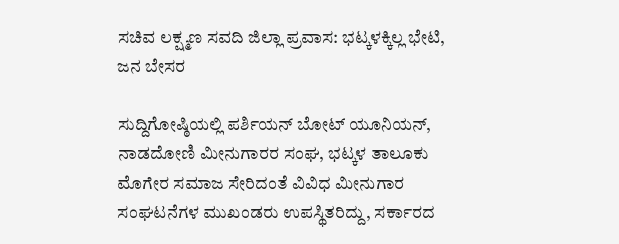ಸಚಿವ ಲಕ್ಷ್ಮಣ ಸವದಿ ಜಿಲ್ಲಾ ಪ್ರವಾಸ: ಭಟ್ಕಳಕ್ಕಿಲ್ಲ ಭೇಟಿ, ಜನ ಬೇಸರ

ಸುದ್ದಿಗೋಷ್ಠಿಯಲ್ಲಿ ಪರ್ಶಿಯನ್ ಬೋಟ್ ಯೂನಿಯನ್, ನಾಡದೋಣಿ ಮೀನುಗಾರರ ಸಂಘ, ಭಟ್ಕಳ ತಾಲೂಕು ಮೊಗೇರ ಸಮಾಜ ಸೇರಿದಂತೆ ವಿವಿಧ ಮೀನುಗಾರ ಸಂಘಟನೆಗಳ ಮುಖಂಡರು ಉಪಸ್ಥಿತರಿದ್ದು, ಸರ್ಕಾರದ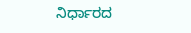ನಿರ್ಧಾರದ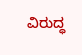ವಿರುದ್ಧ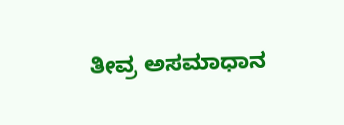ತೀವ್ರ ಅಸಮಾಧಾನ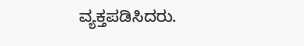ವ್ಯಕ್ತಪಡಿಸಿದರು.